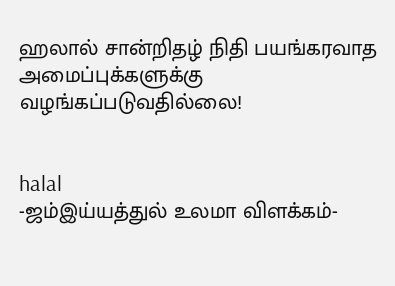ஹலால் சான்றிதழ் நிதி பயங்கரவாத அமைப்புக்களுக்கு வழங்கப்படுவதில்லை!


halal
-ஜம்இய்யத்துல் உலமா விளக்கம்-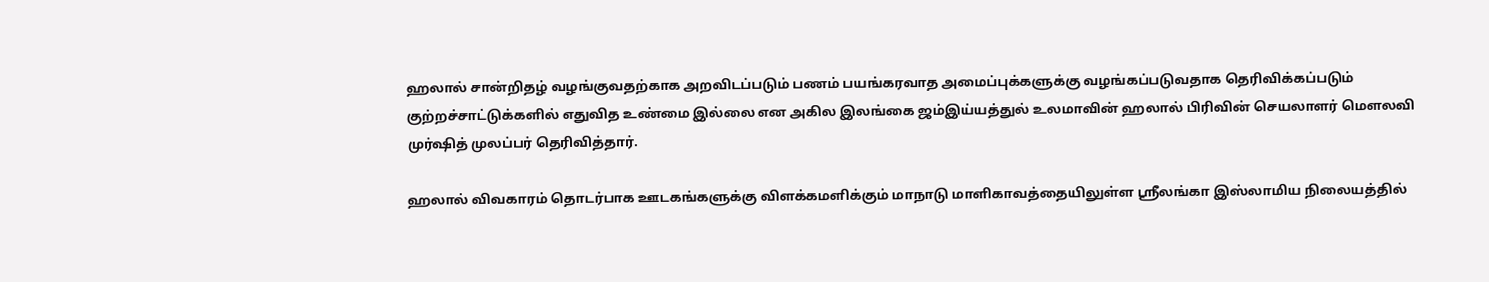ஹலால் சான்றிதழ் வழங்குவதற்காக அறவிடப்படும் பணம் பயங்கரவாத அமைப்புக்களுக்கு வழங்கப்படுவதாக தெரிவிக்கப்படும் குற்றச்சாட்டுக்களில் எதுவித உண்மை இல்லை என அகில இலங்கை ஜம்இய்யத்துல் உலமாவின் ஹலால் பிரிவின் செயலாளர் மெளலவி முர்ஷித் முலப்பர் தெரிவித்தார்.

ஹலால் விவகாரம் தொடர்பாக ஊடகங்களுக்கு விளக்கமளிக்கும் மாநாடு மாளிகாவத்தையிலுள்ள ஸ்ரீலங்கா இஸ்லாமிய நிலையத்தில்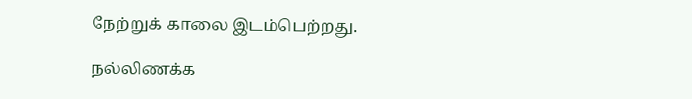நேற்றுக் காலை இடம்பெற்றது.

நல்லிணக்க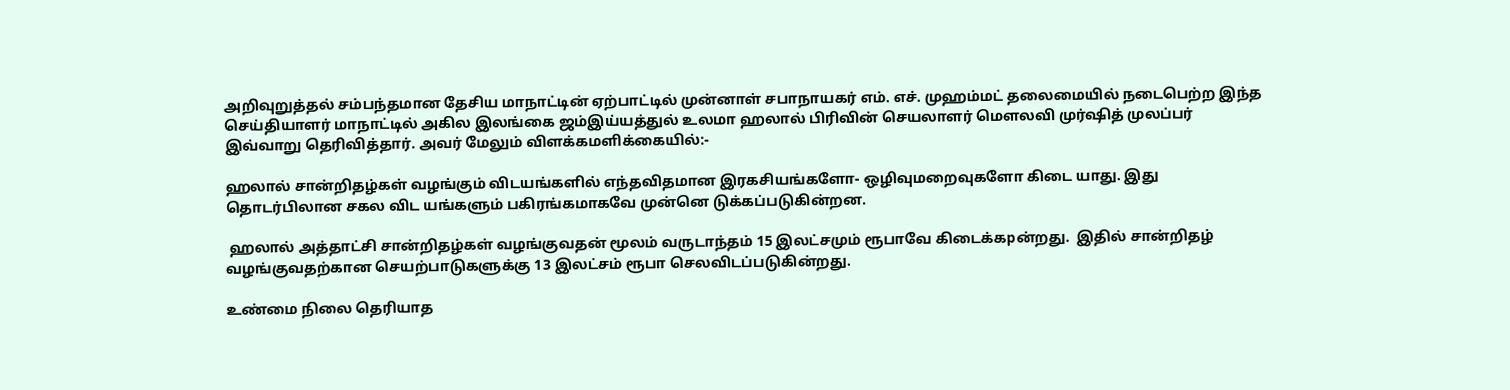அறிவுறுத்தல் சம்பந்தமான தேசிய மாநாட்டின் ஏற்பாட்டில் முன்னாள் சபாநாயகர் எம். எச். முஹம்மட் தலைமையில் நடைபெற்ற இந்த செய்தியாளர் மாநாட்டில் அகில இலங்கை ஜம்இய்யத்துல் உலமா ஹலால் பிரிவின் செயலாளர் மெளலவி முர்ஷித் முலப்பர் இவ்வாறு தெரிவித்தார். அவர் மேலும் விளக்கமளிக்கையில்:-

ஹலால் சான்றிதழ்கள் வழங்கும் விடயங்களில் எந்தவிதமான இரகசியங்களோ- ஒழிவுமறைவுகளோ கிடை யாது. இது தொடர்பிலான சகல விட யங்களும் பகிரங்கமாகவே முன்னெ டுக்கப்படுகின்றன.

 ஹலால் அத்தாட்சி சான்றிதழ்கள் வழங்குவதன் மூலம் வருடாந்தம் 15 இலட்சமும் ரூபாவே கிடைக்கpன்றது.  இதில் சான்றிதழ் வழங்குவதற்கான செயற்பாடுகளுக்கு 13 இலட்சம் ரூபா செலவிடப்படுகின்றது.

உண்மை நிலை தெரியாத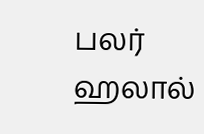பலர் ஹலால்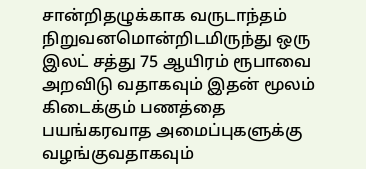சான்றிதழுக்காக வருடாந்தம் நிறுவனமொன்றிடமிருந்து ஒரு இலட் சத்து 75 ஆயிரம் ரூபாவை அறவிடு வதாகவும் இதன் மூலம் கிடைக்கும் பணத்தை பயங்கரவாத அமைப்புகளுக்கு வழங்குவதாகவும்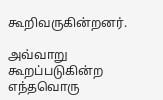கூறிவருகின்றனர்.

அவ்வாறு கூறப்படுகின்ற எந்தவொரு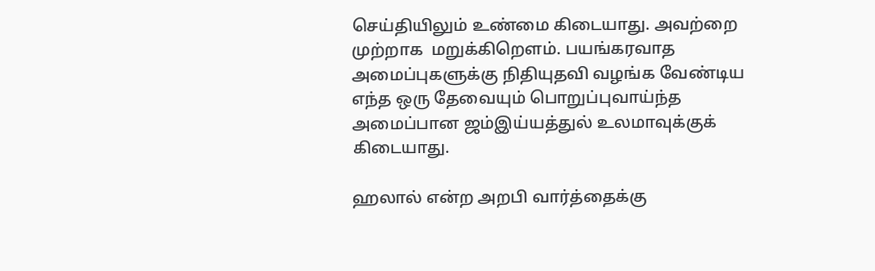செய்தியிலும் உண்மை கிடையாது. அவற்றை முற்றாக  மறுக்கிறௌம். பயங்கரவாத அமைப்புகளுக்கு நிதியுதவி வழங்க வேண்டிய எந்த ஒரு தேவையும் பொறுப்புவாய்ந்த அமைப்பான ஜம்இய்யத்துல் உலமாவுக்குக் கிடையாது.

ஹலால் என்ற அறபி வார்த்தைக்கு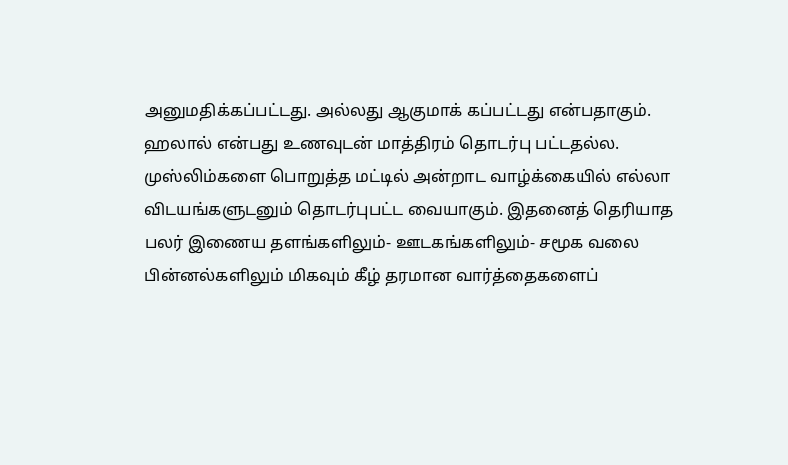அனுமதிக்கப்பட்டது. அல்லது ஆகுமாக் கப்பட்டது என்பதாகும். ஹலால் என்பது உணவுடன் மாத்திரம் தொடர்பு பட்டதல்ல.
முஸ்லிம்களை பொறுத்த மட்டில் அன்றாட வாழ்க்கையில் எல்லா விடயங்களுடனும் தொடர்புபட்ட வையாகும். இதனைத் தெரியாத பலர் இணைய தளங்களிலும்- ஊடகங்களிலும்- சமூக வலை பின்னல்களிலும் மிகவும் கீழ் தரமான வார்த்தைகளைப்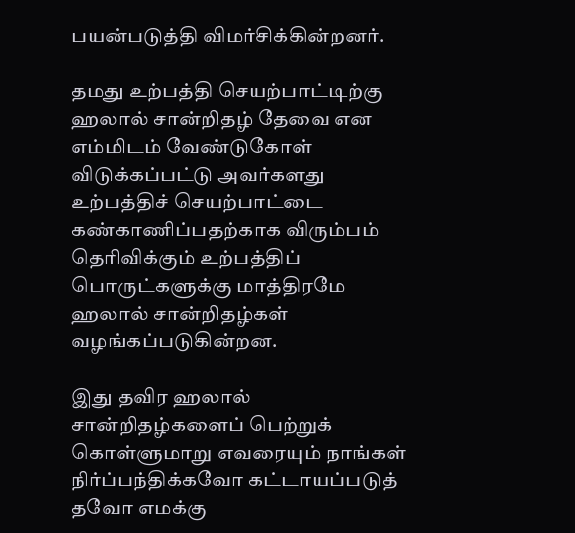பயன்படுத்தி விமர்சிக்கின்றனர்.

தமது உற்பத்தி செயற்பாட்டிற்கு ஹலால் சான்றிதழ் தேவை என எம்மிடம் வேண்டுகோள் விடுக்கப்பட்டு அவர்களது உற்பத்திச் செயற்பாட்டை கண்காணிப்பதற்காக விரும்பம் தெரிவிக்கும் உற்பத்திப் பொருட்களுக்கு மாத்திரமே ஹலால் சான்றிதழ்கள் வழங்கப்படுகின்றன.

இது தவிர ஹலால் சான்றிதழ்களைப் பெற்றுக் கொள்ளுமாறு எவரையும் நாங்கள் நிர்ப்பந்திக்கவோ கட்டாயப்படுத் தவோ எமக்கு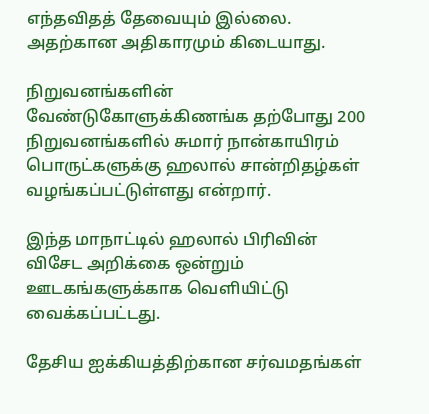எந்தவிதத் தேவையும் இல்லை. அதற்கான அதிகாரமும் கிடையாது.

நிறுவனங்களின் வேண்டுகோளுக்கிணங்க தற்போது 200 நிறுவனங்களில் சுமார் நான்காயிரம் பொருட்களுக்கு ஹலால் சான்றிதழ்கள் வழங்கப்பட்டுள்ளது என்றார்.

இந்த மாநாட்டில் ஹலால் பிரிவின் விசேட அறிக்கை ஒன்றும் ஊடகங்களுக்காக வெளியிட்டு வைக்கப்பட்டது.

தேசிய ஐக்கியத்திற்கான சர்வமதங்கள்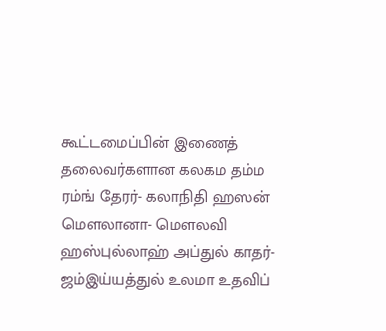கூட்டமைப்பின் இணைத் தலைவர்களான கலகம தம்ம ரம்ங் தேரர்- கலாநிதி ஹஸன் மெளலானா- மெளலவி ஹஸ்புல்லாஹ் அப்துல் காதர்- ஜம்இய்யத்துல் உலமா உதவிப்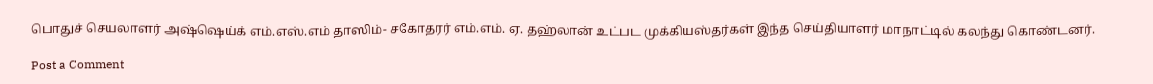பொதுச் செயலாளர் அஷ்ஷெய்க் எம்.எஸ்.எம் தாஸிம்- சகோதரர் எம்.எம். ஏ. தஹ்லான் உட்பட முக்கியஸ்தர்கள் இந்த செய்தியாளர் மாநாட்டில் கலந்து கொண்டனர்.

Post a Comment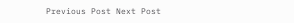Previous Post Next Post